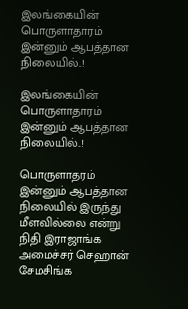இலங்கையின் பொருளாதாரம் இன்னும் ஆபத்தான நிலையில்..!

இலங்கையின் பொருளாதாரம் இன்னும் ஆபத்தான நிலையில்..!

பொருளாதரம் இன்னும் ஆபத்தான நிலையில் இருந்து மீளவில்லை என்று நிதி இராஜாங்க  அமைச்சர் செஹான்  சேமசிங்க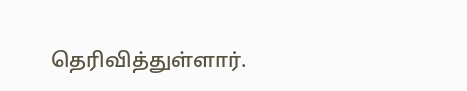தெரிவித்துள்ளார்.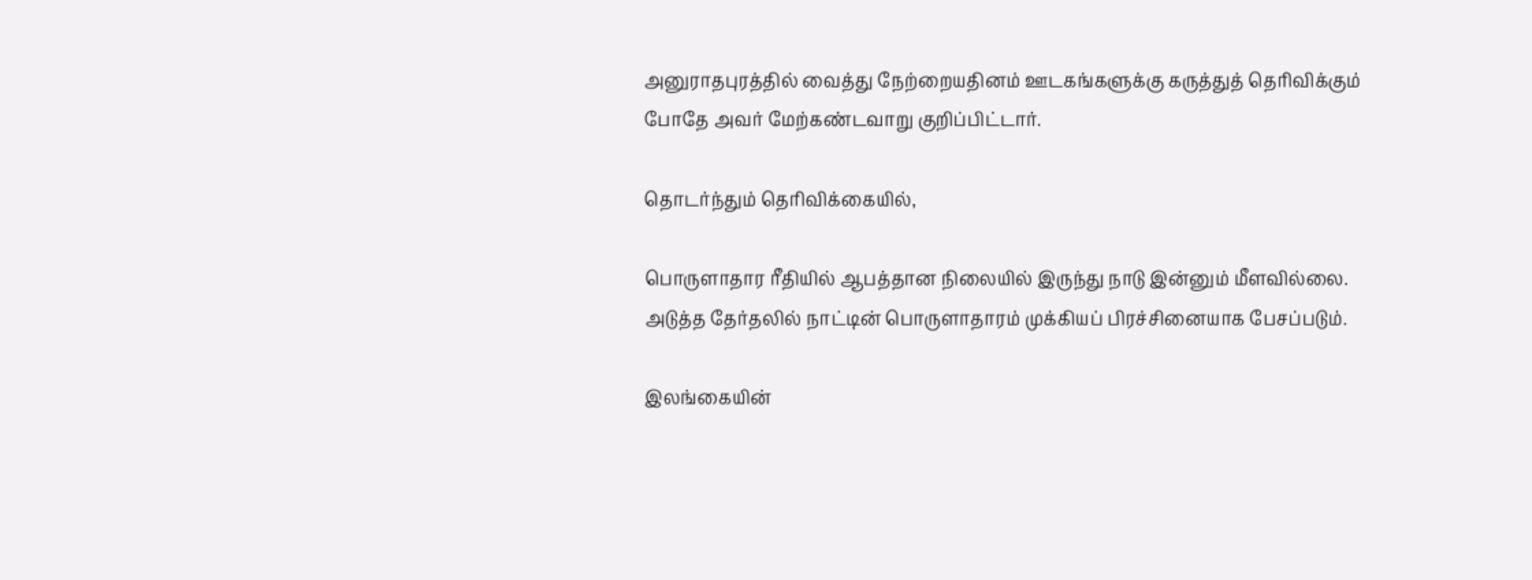அனுராதபுரத்தில் வைத்து நேற்றையதினம் ஊடகங்களுக்கு கருத்துத் தெரிவிக்கும் போதே அவர் மேற்கண்டவாறு குறிப்பிட்டார்.

தொடர்ந்தும் தெரிவிக்கையில்,

பொருளாதார ரீதியில் ஆபத்தான நிலையில் இருந்து நாடு இன்னும் மீளவில்லை. அடுத்த தேர்தலில் நாட்டின் பொருளாதாரம் முக்கியப் பிரச்சினையாக பேசப்படும்.

இலங்கையின்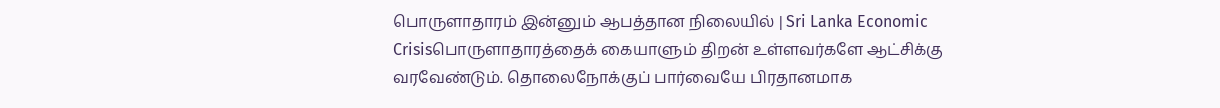பொருளாதாரம் இன்னும் ஆபத்தான நிலையில் | Sri Lanka Economic Crisisபொருளாதாரத்தைக் கையாளும் திறன் உள்ளவர்களே ஆட்சிக்கு வரவேண்டும். தொலைநோக்குப் பார்வையே பிரதானமாக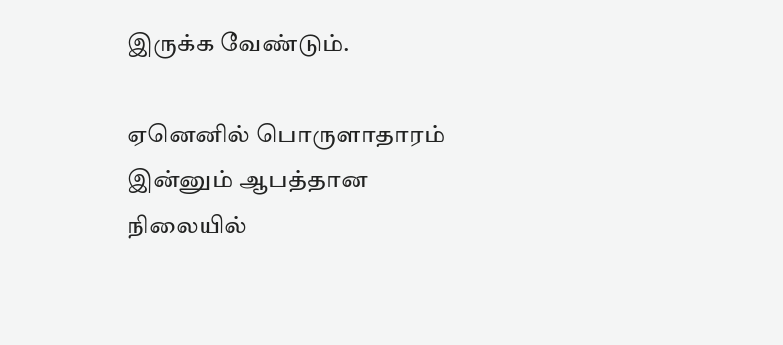இருக்க வேண்டும்.

ஏனெனில் பொருளாதாரம் இன்னும் ஆபத்தான நிலையில்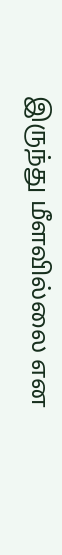இருந்து மீளவில்லை என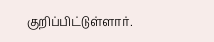குறிப்பிட்டுள்ளார்.